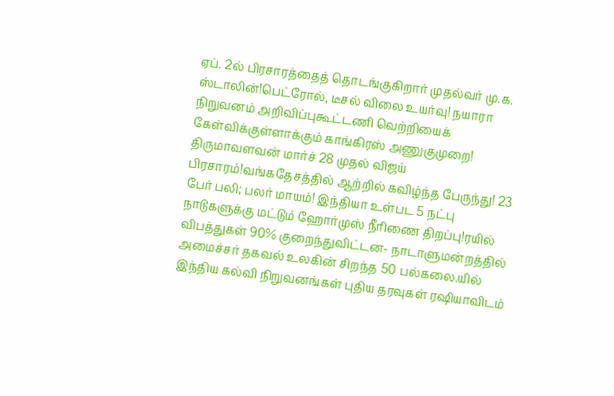ஏப். 2ல் பிரசாரத்தைத் தொடங்குகிறார் முதல்வர் மு.க. ஸ்டாலின்!பெட்ரோல், டீசல் விலை உயர்வு! நயாரா நிறுவனம் அறிவிப்புகூட்டணி வெற்றியைக் கேள்விக்குள்ளாக்கும் காங்கிரஸ் அணுகுமுறை! திருமாவளவன் மார்ச் 28 முதல் விஜய் பிரசாரம்!வங்கதேசத்தில் ஆற்றில் கவிழ்ந்த பேருந்து! 23 பேர் பலி; பலர் மாயம்! இந்தியா உள்பட 5 நட்பு நாடுகளுக்கு மட்டும் ஹோர்முஸ் நீரிணை திறப்பு!ரயில் விபத்துகள் 90% குறைந்துவிட்டன- நாடாளுமன்றத்தில் அமைச்சர் தகவல் உலகின் சிறந்த 50 பல்கலை.யில் இந்திய கல்வி நிறுவனங்கள் புதிய தரவுகள் ரஷியாவிடம்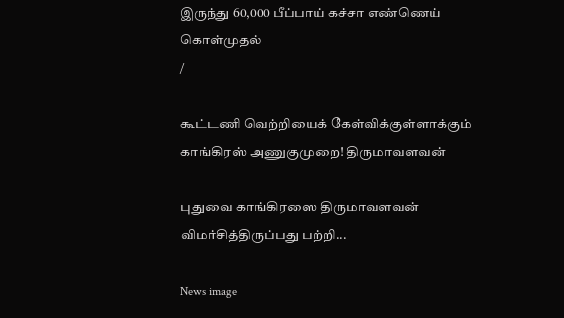இருந்து 60,000 பீப்பாய் கச்சா எண்ணெய் கொள்முதல்
/

கூட்டணி வெற்றியைக் கேள்விக்குள்ளாக்கும் காங்கிரஸ் அணுகுமுறை! திருமாவளவன்

புதுவை காங்கிரஸை திருமாவளவன் விமர்சித்திருப்பது பற்றி...

News image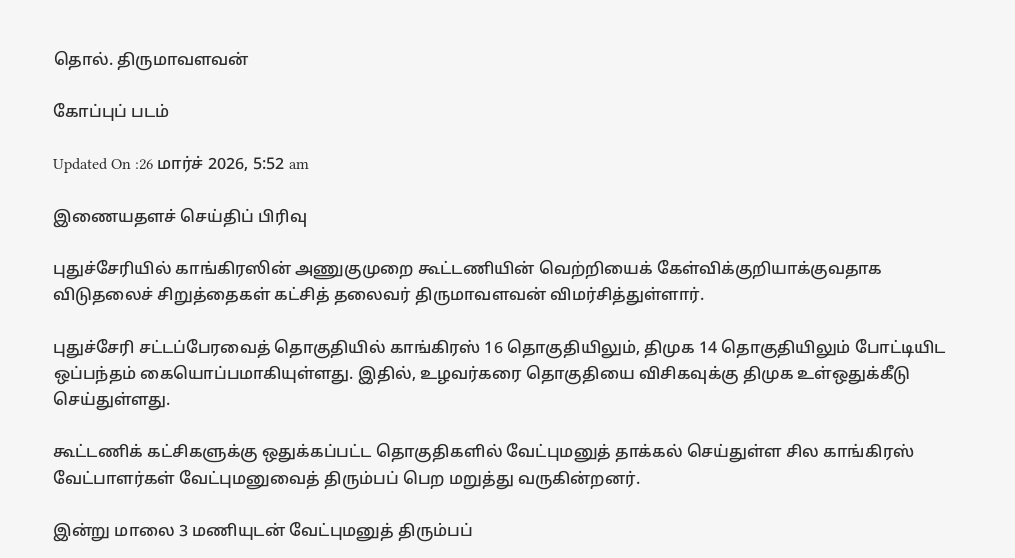தொல். திருமாவளவன்

கோப்புப் படம்

Updated On :26 மார்ச் 2026, 5:52 am

இணையதளச் செய்திப் பிரிவு

புதுச்சேரியில் காங்கிரஸின் அணுகுமுறை கூட்டணியின் வெற்றியைக் கேள்விக்குறியாக்குவதாக விடுதலைச் சிறுத்தைகள் கட்சித் தலைவர் திருமாவளவன் விமர்சித்துள்ளார்.

புதுச்சேரி சட்டப்பேரவைத் தொகுதியில் காங்கிரஸ் 16 தொகுதியிலும், திமுக 14 தொகுதியிலும் போட்டியிட ஒப்பந்தம் கையொப்பமாகியுள்ளது. இதில், உழவர்கரை தொகுதியை விசிகவுக்கு திமுக உள்ஒதுக்கீடு செய்துள்ளது.

கூட்டணிக் கட்சிகளுக்கு ஒதுக்கப்பட்ட தொகுதிகளில் வேட்புமனுத் தாக்கல் செய்துள்ள சில காங்கிரஸ் வேட்பாளர்கள் வேட்புமனுவைத் திரும்பப் பெற மறுத்து வருகின்றனர்.

இன்று மாலை 3 மணியுடன் வேட்புமனுத் திரும்பப்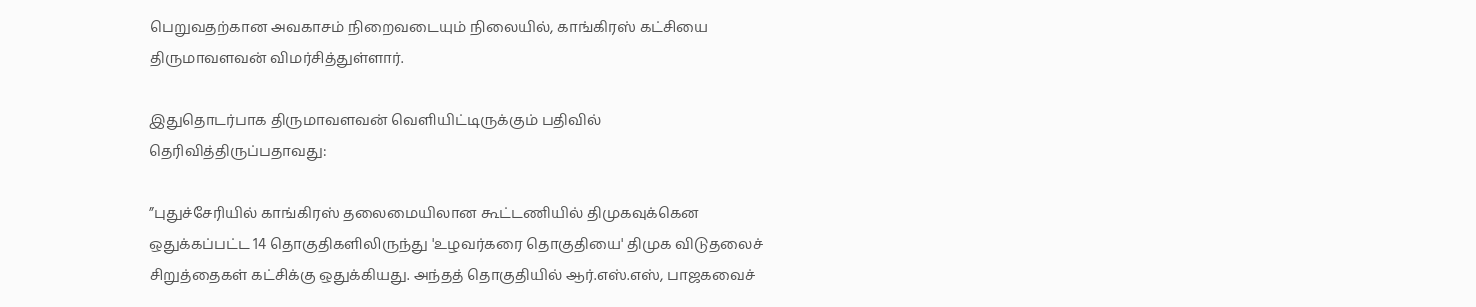பெறுவதற்கான அவகாசம் நிறைவடையும் நிலையில், காங்கிரஸ் கட்சியை திருமாவளவன் விமர்சித்துள்ளார்.

இதுதொடர்பாக திருமாவளவன் வெளியிட்டிருக்கும் பதிவில் தெரிவித்திருப்பதாவது:

”புதுச்சேரியில் காங்கிரஸ் தலைமையிலான கூட்டணியில் திமுகவுக்கென ஒதுக்கப்பட்ட 14 தொகுதிகளிலிருந்து 'உழவர்கரை தொகுதியை' திமுக விடுதலைச் சிறுத்தைகள் கட்சிக்கு ஒதுக்கியது. அந்தத் தொகுதியில் ஆர்.எஸ்.எஸ், பாஜகவைச்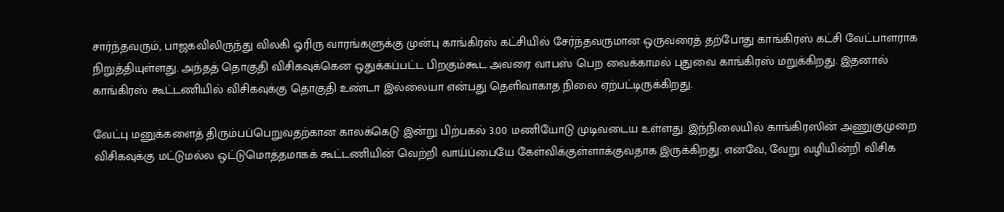சார்ந்தவரும், பாஜகவிலிருந்து விலகி ஓரிரு வாரங்களுக்கு முன்பு காங்கிரஸ் கட்சியில் சேர்ந்தவருமான ஒருவரைத் தற்போது காங்கிரஸ் கட்சி வேட்பாளராக நிறுத்தியுள்ளது. அந்தத் தொகுதி விசிகவுக்கென ஒதுக்கப்பட்ட பிறகும்கூட அவரை வாபஸ் பெற வைக்காமல் புதுவை காங்கிரஸ் மறுக்கிறது. இதனால் காங்கிரஸ் கூட்டணியில் விசிகவுக்கு தொகுதி உண்டா இல்லையா என்பது தெளிவாகாத நிலை ஏற்பட்டிருக்கிறது.

வேட்பு மனுக்களைத் திரும்பப்பெறுவதற்கான காலக்கெடு இன்று பிற்பகல் 3.00 மணியோடு முடிவடைய உள்ளது. இந்நிலையில் காங்கிரஸின் அணுகுமுறை விசிகவுக்கு மட்டுமல்ல ஒட்டுமொத்தமாகக் கூட்டணியின் வெற்றி வாய்ப்பையே கேள்விக்குள்ளாக்குவதாக இருக்கிறது. எனவே, வேறு வழியின்றி விசிக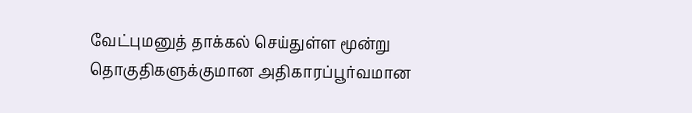வேட்புமனுத் தாக்கல் செய்துள்ள மூன்று தொகுதிகளுக்குமான அதிகாரப்பூர்வமான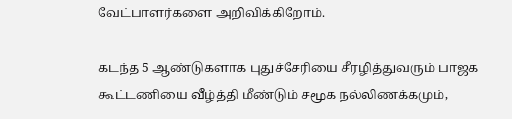வேட்பாளர்களை அறிவிக்கிறோம்.

கடந்த 5 ஆண்டுகளாக புதுச்சேரியை சீரழித்துவரும் பாஜக கூட்டணியை வீழ்த்தி மீண்டும் சமூக நல்லிணக்கமும்,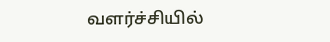வளர்ச்சியில்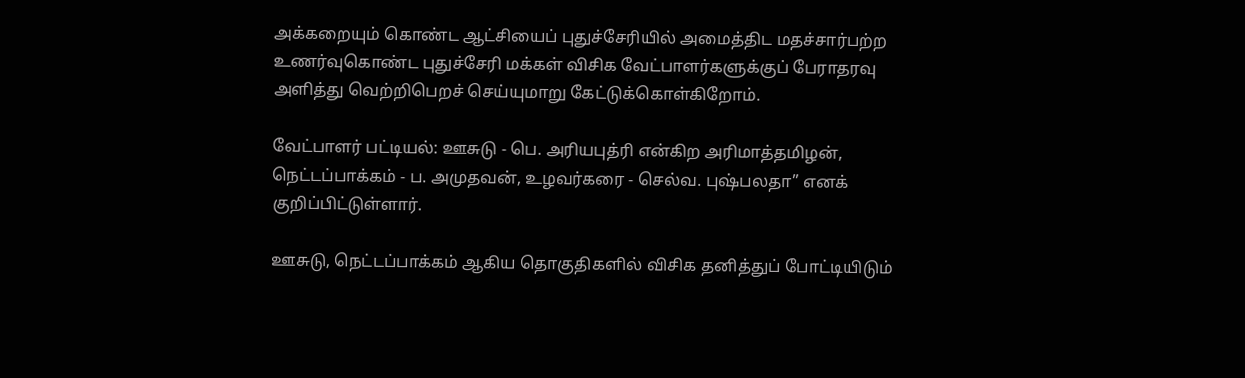அக்கறையும் கொண்ட ஆட்சியைப் புதுச்சேரியில் அமைத்திட மதச்சார்பற்ற உணர்வுகொண்ட புதுச்சேரி மக்கள் விசிக வேட்பாளர்களுக்குப் பேராதரவு அளித்து வெற்றிபெறச் செய்யுமாறு கேட்டுக்கொள்கிறோம்.

வேட்பாளர் பட்டியல்: ஊசுடு - பெ. அரியபுத்ரி என்கிற அரிமாத்தமிழன், நெட்டப்பாக்கம் - ப. அமுதவன், உழவர்கரை - செல்வ. புஷ்பலதா” எனக் குறிப்பிட்டுள்ளார்.

ஊசுடு, நெட்டப்பாக்கம் ஆகிய தொகுதிகளில் விசிக தனித்துப் போட்டியிடும்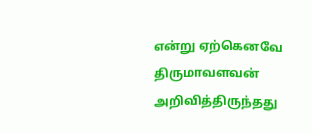என்று ஏற்கெனவே திருமாவளவன் அறிவித்திருந்தது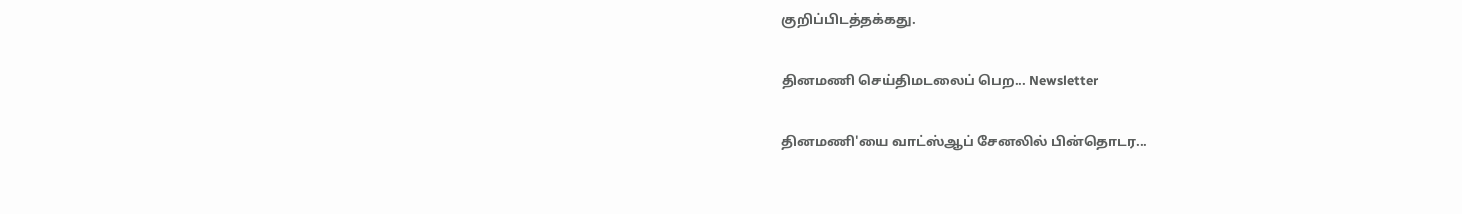குறிப்பிடத்தக்கது.

தினமணி செய்திமடலைப் பெற... Newsletter

தினமணி'யை வாட்ஸ்ஆப் சேனலில் பின்தொடர...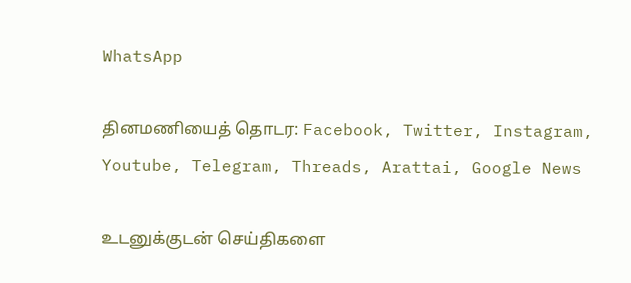WhatsApp

தினமணியைத் தொடர: Facebook, Twitter, Instagram, Youtube, Telegram, Threads, Arattai, Google News

உடனுக்குடன் செய்திகளை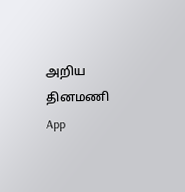அறிய தினமணி App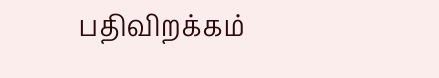பதிவிறக்கம்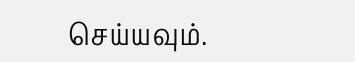செய்யவும்.